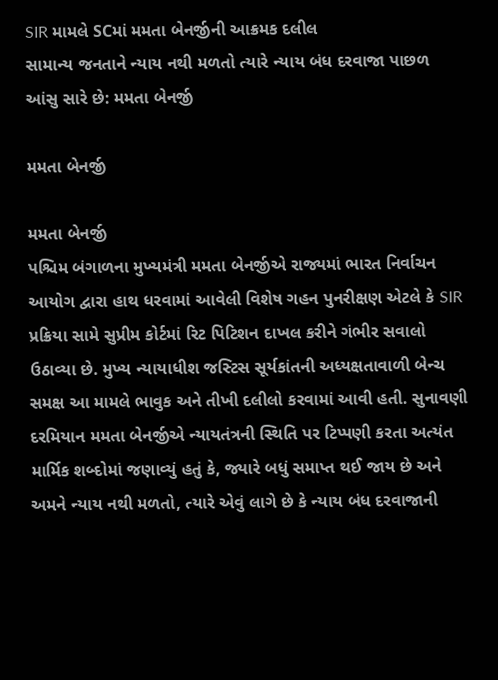SIR મામલે SCમાં મમતા બેનર્જીની આક્રમક દલીલ
સામાન્ય જનતાને ન્યાય નથી મળતો ત્યારે ન્યાય બંધ દરવાજા પાછળ આંસુ સારે છે: મમતા બેનર્જી

મમતા બેનર્જી

મમતા બેનર્જી
પશ્ચિમ બંગાળના મુખ્યમંત્રી મમતા બેનર્જીએ રાજ્યમાં ભારત નિર્વાચન આયોગ દ્વારા હાથ ધરવામાં આવેલી વિશેષ ગહન પુનરીક્ષણ એટલે કે SIR પ્રક્રિયા સામે સુપ્રીમ કોર્ટમાં રિટ પિટિશન દાખલ કરીને ગંભીર સવાલો ઉઠાવ્યા છે. મુખ્ય ન્યાયાધીશ જસ્ટિસ સૂર્યકાંતની અધ્યક્ષતાવાળી બેન્ચ સમક્ષ આ મામલે ભાવુક અને તીખી દલીલો કરવામાં આવી હતી. સુનાવણી દરમિયાન મમતા બેનર્જીએ ન્યાયતંત્રની સ્થિતિ પર ટિપ્પણી કરતા અત્યંત માર્મિક શબ્દોમાં જણાવ્યું હતું કે, જ્યારે બધું સમાપ્ત થઈ જાય છે અને અમને ન્યાય નથી મળતો, ત્યારે એવું લાગે છે કે ન્યાય બંધ દરવાજાની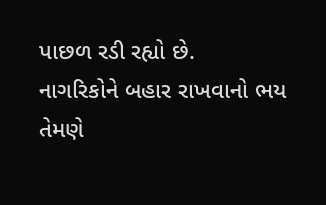પાછળ રડી રહ્યો છે.
નાગરિકોને બહાર રાખવાનો ભય
તેમણે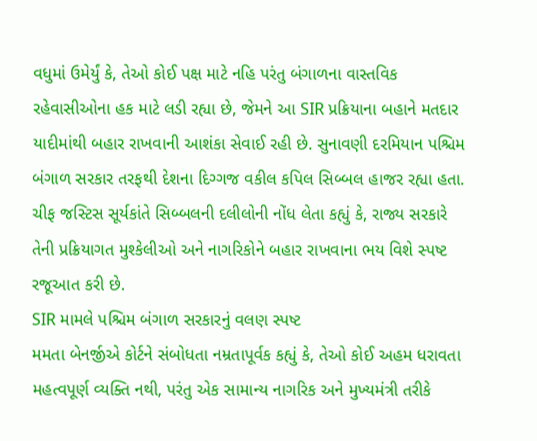વધુમાં ઉમેર્યું કે, તેઓ કોઈ પક્ષ માટે નહિ પરંતુ બંગાળના વાસ્તવિક રહેવાસીઓના હક માટે લડી રહ્યા છે, જેમને આ SIR પ્રક્રિયાના બહાને મતદાર યાદીમાંથી બહાર રાખવાની આશંકા સેવાઈ રહી છે. સુનાવણી દરમિયાન પશ્ચિમ બંગાળ સરકાર તરફથી દેશના દિગ્ગજ વકીલ કપિલ સિબ્બલ હાજર રહ્યા હતા. ચીફ જસ્ટિસ સૂર્યકાંતે સિબ્બલની દલીલોની નોંધ લેતા કહ્યું કે, રાજ્ય સરકારે તેની પ્રક્રિયાગત મુશ્કેલીઓ અને નાગરિકોને બહાર રાખવાના ભય વિશે સ્પષ્ટ રજૂઆત કરી છે.
SIR મામલે પશ્ચિમ બંગાળ સરકારનું વલણ સ્પષ્ટ
મમતા બેનર્જીએ કોર્ટને સંબોધતા નમ્રતાપૂર્વક કહ્યું કે, તેઓ કોઈ અહમ ધરાવતા મહત્વપૂર્ણ વ્યક્તિ નથી, પરંતુ એક સામાન્ય નાગરિક અને મુખ્યમંત્રી તરીકે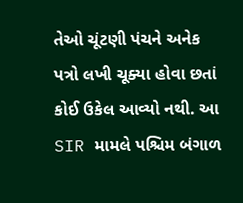તેઓ ચૂંટણી પંચને અનેક પત્રો લખી ચૂક્યા હોવા છતાં કોઈ ઉકેલ આવ્યો નથી. આ SIR મામલે પશ્ચિમ બંગાળ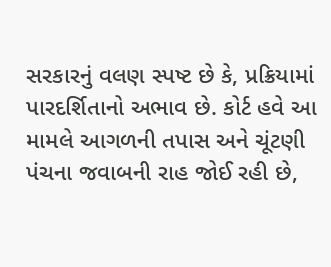સરકારનું વલણ સ્પષ્ટ છે કે, પ્રક્રિયામાં પારદર્શિતાનો અભાવ છે. કોર્ટ હવે આ મામલે આગળની તપાસ અને ચૂંટણી પંચના જવાબની રાહ જોઈ રહી છે,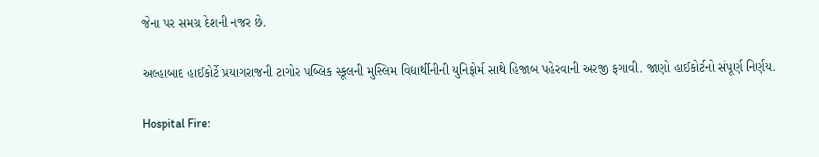જેના પર સમગ્ર દેશની નજર છે.

અલ્હાબાદ હાઈકોર્ટે પ્રયાગરાજની ટાગોર પબ્લિક સ્કૂલની મુસ્લિમ વિદ્યાર્થીનીની યુનિફોર્મ સાથે હિજાબ પહેરવાની અરજી ફગાવી. જાણો હાઈકોર્ટનો સંપૂર્ણ નિર્ણય.

Hospital Fire: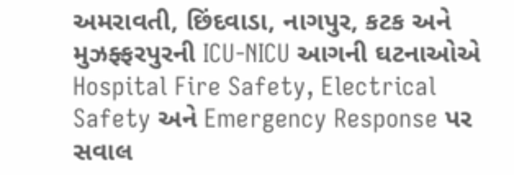અમરાવતી, છિંદવાડા, નાગપુર, કટક અને મુઝફ્ફરપુરની ICU-NICU આગની ઘટનાઓએ Hospital Fire Safety, Electrical Safety અને Emergency Response પર સવાલ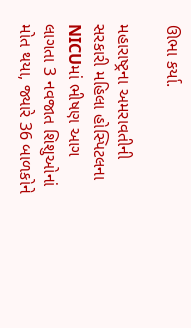ઊભા કર્યા.

મહારાષ્ટ્રના અમરાવતીની સરકારી મહિલા હોસ્પિટલના NICUમાં ભીષણ આગ લાગતા 3 નવજાત શિશુઓનાં મોત થયા, જ્યારે 36 બાળકોને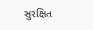સુરક્ષિત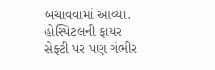બચાવવામાં આવ્યા. હોસ્પિટલની ફાયર સેફ્ટી પર પણ ગંભીર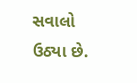સવાલો ઉઠ્યા છે.